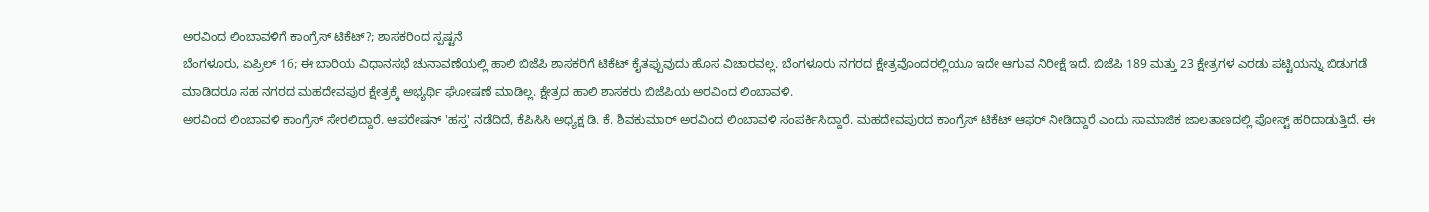ಅರವಿಂದ ಲಿಂಬಾವಳಿಗೆ ಕಾಂಗ್ರೆಸ್ ಟಿಕೆಟ್?; ಶಾಸಕರಿಂದ ಸ್ಪಷ್ಟನೆ
ಬೆಂಗಳೂರು, ಏಪ್ರಿಲ್ 16; ಈ ಬಾರಿಯ ವಿಧಾನಸಭೆ ಚುನಾವಣೆಯಲ್ಲಿ ಹಾಲಿ ಬಿಜೆಪಿ ಶಾಸಕರಿಗೆ ಟಿಕೆಟ್ ಕೈತಪ್ಪುವುದು ಹೊಸ ವಿಚಾರವಲ್ಲ. ಬೆಂಗಳೂರು ನಗರದ ಕ್ಷೇತ್ರವೊಂದರಲ್ಲಿಯೂ ಇದೇ ಆಗುವ ನಿರೀಕ್ಷೆ ಇದೆ. ಬಿಜೆಪಿ 189 ಮತ್ತು 23 ಕ್ಷೇತ್ರಗಳ ಎರಡು ಪಟ್ಟಿಯನ್ನು ಬಿಡುಗಡೆ ಮಾಡಿದರೂ ಸಹ ನಗರದ ಮಹದೇವಪುರ ಕ್ಷೇತ್ರಕ್ಕೆ ಅಭ್ಯರ್ಥಿ ಘೋಷಣೆ ಮಾಡಿಲ್ಲ. ಕ್ಷೇತ್ರದ ಹಾಲಿ ಶಾಸಕರು ಬಿಜೆಪಿಯ ಅರವಿಂದ ಲಿಂಬಾವಳಿ.
ಅರವಿಂದ ಲಿಂಬಾವಳಿ ಕಾಂಗ್ರೆಸ್ ಸೇರಲಿದ್ದಾರೆ. ಆಪರೇಷನ್ 'ಹಸ್ತ' ನಡೆದಿದೆ, ಕೆಪಿಸಿಸಿ ಅಧ್ಯಕ್ಷ ಡಿ. ಕೆ. ಶಿವಕುಮಾರ್ ಅರವಿಂದ ಲಿಂಬಾವಳಿ ಸಂಪರ್ಕಿಸಿದ್ದಾರೆ. ಮಹದೇವಪುರದ ಕಾಂಗ್ರೆಸ್ ಟಿಕೆಟ್ ಆಫರ್ ನೀಡಿದ್ದಾರೆ ಎಂದು ಸಾಮಾಜಿಕ ಜಾಲತಾಣದಲ್ಲಿ ಪೋಸ್ಟ್ ಹರಿದಾಡುತ್ತಿದೆ. ಈ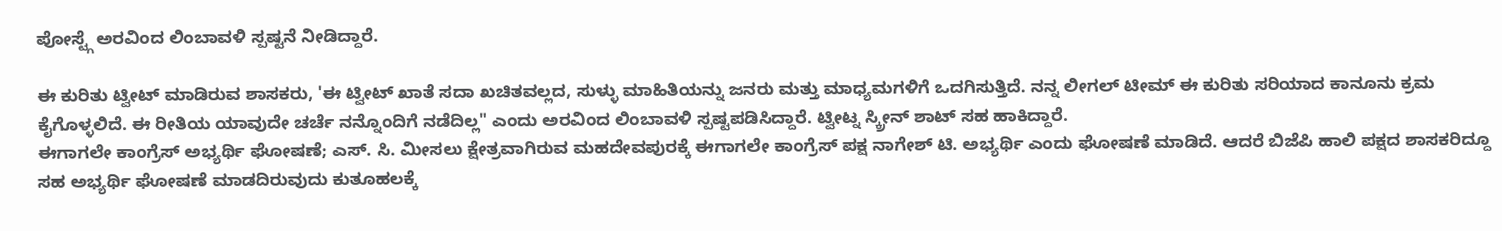ಪೋಸ್ಟ್ಗೆ ಅರವಿಂದ ಲಿಂಬಾವಳಿ ಸ್ಪಷ್ಟನೆ ನೀಡಿದ್ದಾರೆ.

ಈ ಕುರಿತು ಟ್ವೀಟ್ ಮಾಡಿರುವ ಶಾಸಕರು, 'ಈ ಟ್ವೀಟ್ ಖಾತೆ ಸದಾ ಖಚಿತವಲ್ಲದ, ಸುಳ್ಳು ಮಾಹಿತಿಯನ್ನು ಜನರು ಮತ್ತು ಮಾಧ್ಯಮಗಳಿಗೆ ಒದಗಿಸುತ್ತಿದೆ. ನನ್ನ ಲೀಗಲ್ ಟೀಮ್ ಈ ಕುರಿತು ಸರಿಯಾದ ಕಾನೂನು ಕ್ರಮ ಕೈಗೊಳ್ಳಲಿದೆ. ಈ ರೀತಿಯ ಯಾವುದೇ ಚರ್ಚೆ ನನ್ನೊಂದಿಗೆ ನಡೆದಿಲ್ಲ" ಎಂದು ಅರವಿಂದ ಲಿಂಬಾವಳಿ ಸ್ಪಷ್ಟಪಡಿಸಿದ್ದಾರೆ. ಟ್ವೀಟ್ನ ಸ್ಕ್ರೀನ್ ಶಾಟ್ ಸಹ ಹಾಕಿದ್ದಾರೆ.
ಈಗಾಗಲೇ ಕಾಂಗ್ರೆಸ್ ಅಭ್ಯರ್ಥಿ ಘೋಷಣೆ; ಎಸ್. ಸಿ. ಮೀಸಲು ಕ್ಷೇತ್ರವಾಗಿರುವ ಮಹದೇವಪುರಕ್ಕೆ ಈಗಾಗಲೇ ಕಾಂಗ್ರೆಸ್ ಪಕ್ಷ ನಾಗೇಶ್ ಟಿ. ಅಭ್ಯರ್ಥಿ ಎಂದು ಘೋಷಣೆ ಮಾಡಿದೆ. ಆದರೆ ಬಿಜೆಪಿ ಹಾಲಿ ಪಕ್ಷದ ಶಾಸಕರಿದ್ದೂ ಸಹ ಅಭ್ಯರ್ಥಿ ಘೋಷಣೆ ಮಾಡದಿರುವುದು ಕುತೂಹಲಕ್ಕೆ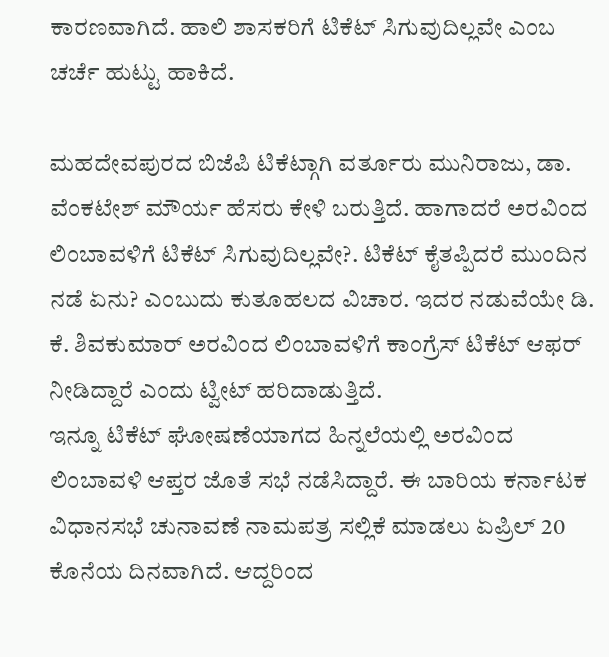ಕಾರಣವಾಗಿದೆ. ಹಾಲಿ ಶಾಸಕರಿಗೆ ಟಿಕೆಟ್ ಸಿಗುವುದಿಲ್ಲವೇ ಎಂಬ ಚರ್ಚೆ ಹುಟ್ಟು ಹಾಕಿದೆ.

ಮಹದೇವಪುರದ ಬಿಜೆಪಿ ಟಿಕೆಟ್ಗಾಗಿ ವರ್ತೂರು ಮುನಿರಾಜು, ಡಾ. ವೆಂಕಟೇಶ್ ಮೌರ್ಯ ಹೆಸರು ಕೇಳಿ ಬರುತ್ತಿದೆ. ಹಾಗಾದರೆ ಅರವಿಂದ ಲಿಂಬಾವಳಿಗೆ ಟಿಕೆಟ್ ಸಿಗುವುದಿಲ್ಲವೇ?. ಟಿಕೆಟ್ ಕೈತಪ್ಪಿದರೆ ಮುಂದಿನ ನಡೆ ಏನು? ಎಂಬುದು ಕುತೂಹಲದ ವಿಚಾರ. ಇದರ ನಡುವೆಯೇ ಡಿ. ಕೆ. ಶಿವಕುಮಾರ್ ಅರವಿಂದ ಲಿಂಬಾವಳಿಗೆ ಕಾಂಗ್ರೆಸ್ ಟಿಕೆಟ್ ಆಫರ್ ನೀಡಿದ್ದಾರೆ ಎಂದು ಟ್ವೀಟ್ ಹರಿದಾಡುತ್ತಿದೆ.
ಇನ್ನೂ ಟಿಕೆಟ್ ಘೋಷಣೆಯಾಗದ ಹಿನ್ನಲೆಯಲ್ಲಿ ಅರವಿಂದ ಲಿಂಬಾವಳಿ ಆಪ್ತರ ಜೊತೆ ಸಭೆ ನಡೆಸಿದ್ದಾರೆ. ಈ ಬಾರಿಯ ಕರ್ನಾಟಕ ವಿಧಾನಸಭೆ ಚುನಾವಣೆ ನಾಮಪತ್ರ ಸಲ್ಲಿಕೆ ಮಾಡಲು ಏಪ್ರಿಲ್ 20 ಕೊನೆಯ ದಿನವಾಗಿದೆ. ಆದ್ದರಿಂದ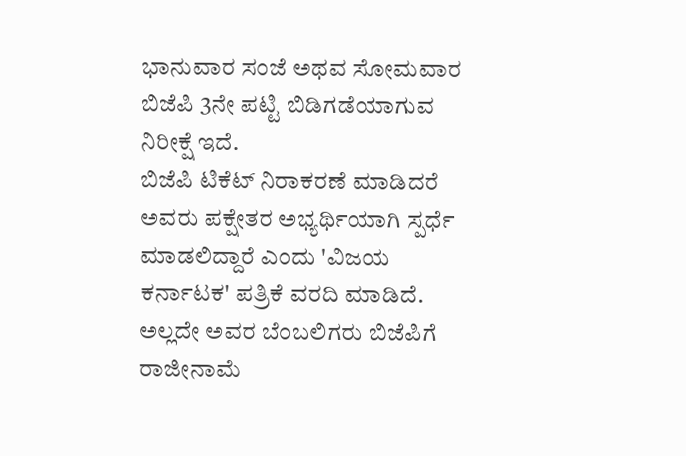ಭಾನುವಾರ ಸಂಜೆ ಅಥವ ಸೋಮವಾರ ಬಿಜೆಪಿ 3ನೇ ಪಟ್ಟಿ ಬಿಡಿಗಡೆಯಾಗುವ ನಿರೀಕ್ಷೆ ಇದೆ.
ಬಿಜೆಪಿ ಟಿಕೆಟ್ ನಿರಾಕರಣೆ ಮಾಡಿದರೆ ಅವರು ಪಕ್ಷೇತರ ಅಭ್ಯರ್ಥಿಯಾಗಿ ಸ್ಪರ್ಧೆ ಮಾಡಲಿದ್ದಾರೆ ಎಂದು 'ವಿಜಯ ಕರ್ನಾಟಕ' ಪತ್ರಿಕೆ ವರದಿ ಮಾಡಿದೆ. ಅಲ್ಲದೇ ಅವರ ಬೆಂಬಲಿಗರು ಬಿಜೆಪಿಗೆ ರಾಜೀನಾಮೆ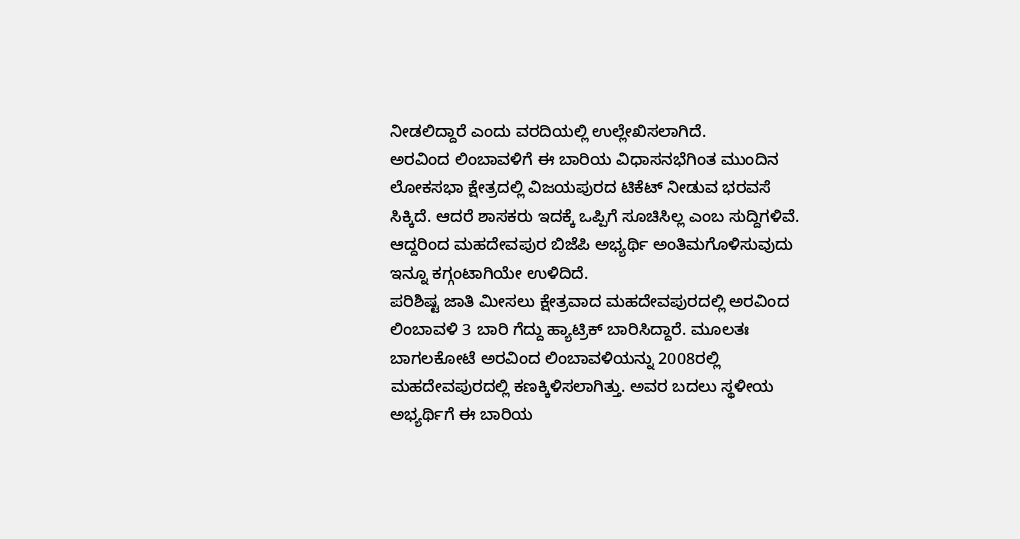ನೀಡಲಿದ್ದಾರೆ ಎಂದು ವರದಿಯಲ್ಲಿ ಉಲ್ಲೇಖಿಸಲಾಗಿದೆ.
ಅರವಿಂದ ಲಿಂಬಾವಳಿಗೆ ಈ ಬಾರಿಯ ವಿಧಾಸನಭೆಗಿಂತ ಮುಂದಿನ ಲೋಕಸಭಾ ಕ್ಷೇತ್ರದಲ್ಲಿ ವಿಜಯಪುರದ ಟಿಕೆಟ್ ನೀಡುವ ಭರವಸೆ ಸಿಕ್ಕಿದೆ. ಆದರೆ ಶಾಸಕರು ಇದಕ್ಕೆ ಒಪ್ಪಿಗೆ ಸೂಚಿಸಿಲ್ಲ ಎಂಬ ಸುದ್ದಿಗಳಿವೆ. ಆದ್ದರಿಂದ ಮಹದೇವಪುರ ಬಿಜೆಪಿ ಅಭ್ಯರ್ಥಿ ಅಂತಿಮಗೊಳಿಸುವುದು ಇನ್ನೂ ಕಗ್ಗಂಟಾಗಿಯೇ ಉಳಿದಿದೆ.
ಪರಿಶಿಷ್ಟ ಜಾತಿ ಮೀಸಲು ಕ್ಷೇತ್ರವಾದ ಮಹದೇವಪುರದಲ್ಲಿ ಅರವಿಂದ ಲಿಂಬಾವಳಿ 3 ಬಾರಿ ಗೆದ್ದು ಹ್ಯಾಟ್ರಿಕ್ ಬಾರಿಸಿದ್ದಾರೆ. ಮೂಲತಃ ಬಾಗಲಕೋಟೆ ಅರವಿಂದ ಲಿಂಬಾವಳಿಯನ್ನು 2008ರಲ್ಲಿ ಮಹದೇವಪುರದಲ್ಲಿ ಕಣಕ್ಕಿಳಿಸಲಾಗಿತ್ತು. ಅವರ ಬದಲು ಸ್ಥಳೀಯ ಅಭ್ಯರ್ಥಿಗೆ ಈ ಬಾರಿಯ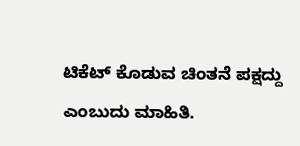ಟಿಕೆಟ್ ಕೊಡುವ ಚಿಂತನೆ ಪಕ್ಷದ್ದು ಎಂಬುದು ಮಾಹಿತಿ.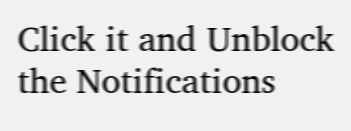Click it and Unblock the Notifications